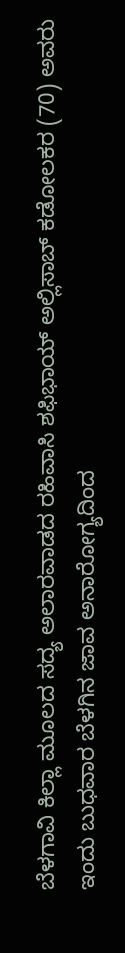ಬೆಳಗಾವಿ ಕಿಲ್ಲಾ ಮೂಲದ ಸದ್ಯ ಅಲಾರವಾಡದ ರಹಿವಾಸಿ ಶಫಿಭಾಯ್ ಅಲ್ಲಿಸಾಬ್ ಕಡೋಲಕರ (70) ಅವರು ಇಂದು ಬುಧವಾರ ಬೆಳಗಿನ ಜಾವ ಅನಾರೋಗ್ಯದಿಂದ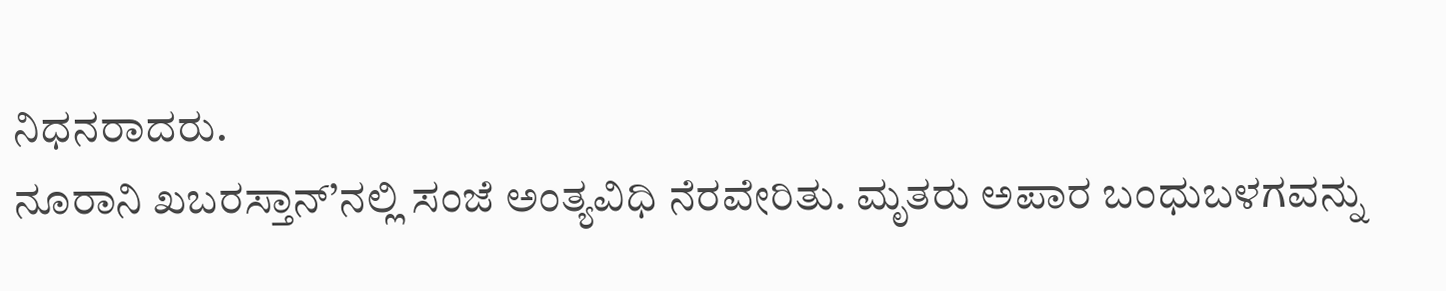ನಿಧನರಾದರು.
ನೂರಾನಿ ಖಬರಸ್ತಾನ್’ನಲ್ಲಿ ಸಂಜೆ ಅಂತ್ಯವಿಧಿ ನೆರವೇರಿತು. ಮೃತರು ಅಪಾರ ಬಂಧುಬಳಗವನ್ನು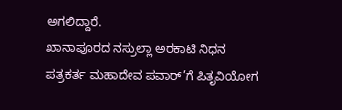ಅಗಲಿದ್ದಾರೆ.
ಖಾನಾಪೂರದ ನಸ್ರುಲ್ಲಾ ಅರಕಾಟಿ ನಿಧನ
ಪತ್ರಕರ್ತ ಮಹಾದೇವ ಪವಾರ್’ಗೆ ಪಿತೃವಿಯೋಗ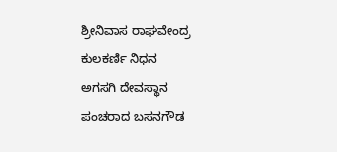ಶ್ರೀನಿವಾಸ ರಾಘವೇಂದ್ರ ಕುಲಕರ್ಣಿ ನಿಧನ
ಅಗಸಗಿ ದೇವಸ್ಥಾನ ಪಂಚರಾದ ಬಸನಗೌಡ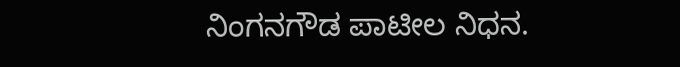ನಿಂಗನಗೌಡ ಪಾಟೀಲ ನಿಧನ.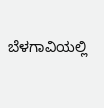ಬೆಳಗಾವಿಯಲ್ಲಿ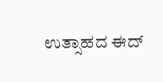ಉತ್ಸಾಹದ ಈದ್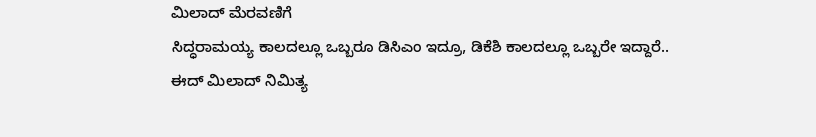ಮಿಲಾದ್ ಮೆರವಣಿಗೆ
ಸಿದ್ಧರಾಮಯ್ಯ ಕಾಲದಲ್ಲೂ ಒಬ್ಬರೂ ಡಿಸಿಎಂ ಇದ್ರೂ, ಡಿಕೆಶಿ ಕಾಲದಲ್ಲೂ ಒಬ್ಬರೇ ಇದ್ದಾರೆ..
ಈದ್ ಮಿಲಾದ್ ನಿಮಿತ್ಯ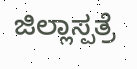ಜಿಲ್ಲಾಸ್ಪತ್ರೆ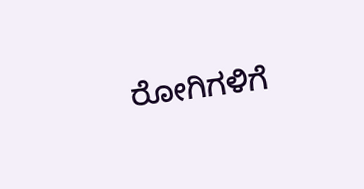ರೋಗಿಗಳಿಗೆ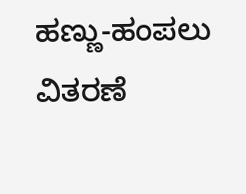ಹಣ್ಣು-ಹಂಪಲು ವಿತರಣೆ